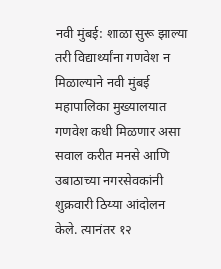नवी मुंबई: शाळा सुरू झाल्या तरी विद्यार्थ्यांना गणवेश न मिळाल्याने नवी मुंबई महापालिका मुख्यालयात गणवेश कधी मिळणार असा सवाल करीत मनसे आणि उबाठाच्या नगरसेवकांनी शुक्रवारी ठिय्या आंदोलन केले. त्यानंतर १२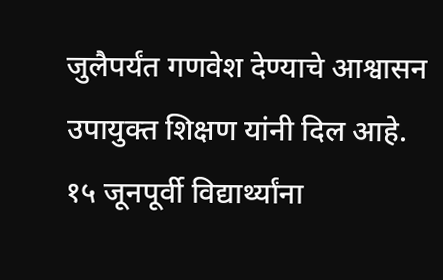जुलैपर्यंत गणवेश देण्याचे आश्वासन उपायुक्त शिक्षण यांनी दिल आहे.
१५ जूनपूर्वी विद्यार्थ्यांना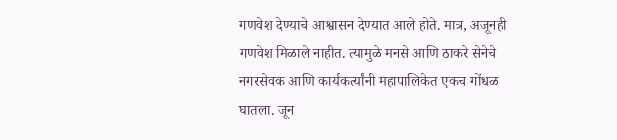गणवेश देण्याचे आश्वासन देण्यात आले होते. मात्र, अजूनही गणवेश मिळाले नाहीत. त्यामुळे मनसे आणि ठाकरे सेनेचे नगरसेवक आणि कार्यकर्त्यांनी महापालिकेत एकच गोंधळ घातला. जून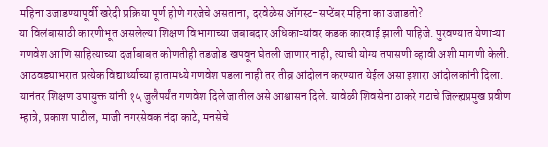महिना उजाडण्यापूर्वी खरेदी प्रक्रिया पूर्ण होणे गरजेचे असताना, दरवेळेस ऑगस्ट-सप्टेंबर महिना का उजाडतो?
या विलंबासाठी कारणीभूत असलेल्या शिक्षण विभागाच्या जबाबदार अधिकाऱ्यांवर कडक कारवाई झाली पाहिजे. पुरवण्यात येणाऱ्या गणवेश आणि साहित्याच्या दर्जाबाबत कोणतीही तडजोड खपवून घेतली जाणार नाही, त्याची योग्य तपासणी व्हावी अशी मागणी केली. आठवड्याभरात प्रत्येक विद्यार्थ्याच्या हातामध्ये गणवेश पडला नाही तर तीव्र आंदोलन करण्यात येईल असा इशारा आंदोलकांनी दिला.
यानंतर शिक्षण उपायुक्त यांनी १५ जुलैपर्यंत गणवेश दिले जातील असे आश्वासन दिले. यावेळी शिवसेना ठाकरे गटाचे जिल्ह्यप्रमुख प्रवीण म्हात्रे, प्रकाश पाटील, माजी नगरसेवक नंदा काटे, मनसेचे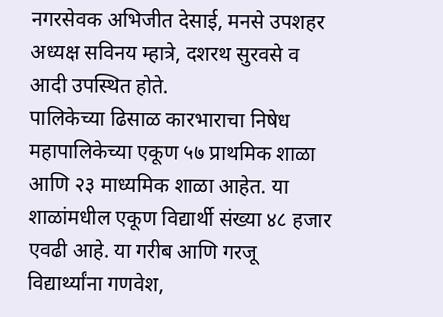नगरसेवक अभिजीत देसाई, मनसे उपशहर अध्यक्ष सविनय म्हात्रे, दशरथ सुरवसे व आदी उपस्थित होते.
पालिकेच्या ढिसाळ कारभाराचा निषेध
महापालिकेच्या एकूण ५७ प्राथमिक शाळा आणि २३ माध्यमिक शाळा आहेत. या शाळांमधील एकूण विद्यार्थी संख्या ४८ हजार एवढी आहे. या गरीब आणि गरजू विद्यार्थ्यांना गणवेश,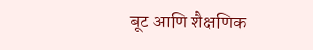बूट आणि शैक्षणिक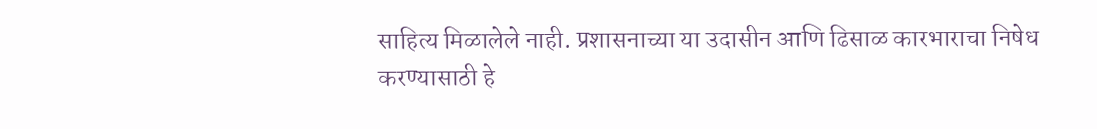साहित्य मिळालेले नाही. प्रशासनाच्या या उदासीन आणि ढिसाळ कारभाराचा निषेध करण्यासाठी हे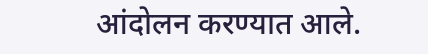आंदोलन करण्यात आले.